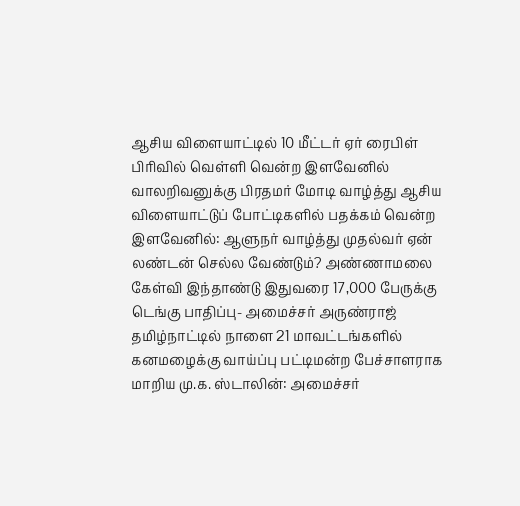ஆசிய விளையாட்டில் 10 மீட்டர் ஏர் ரைபிள் பிரிவில் வெள்ளி வென்ற இளவேனில் வாலறிவனுக்கு பிரதமர் மோடி வாழ்த்து ஆசிய விளையாட்டுப் போட்டிகளில் பதக்கம் வென்ற இளவேனில்: ஆளுநர் வாழ்த்து முதல்வர் ஏன் லண்டன் செல்ல வேண்டும்? அண்ணாமலை கேள்வி இந்தாண்டு இதுவரை 17,000 பேருக்கு டெங்கு பாதிப்பு- அமைச்சர் அருண்ராஜ் தமிழ்நாட்டில் நாளை 21 மாவட்டங்களில் கனமழைக்கு வாய்ப்பு பட்டிமன்ற பேச்சாளராக மாறிய மு.க. ஸ்டாலின்: அமைச்சர்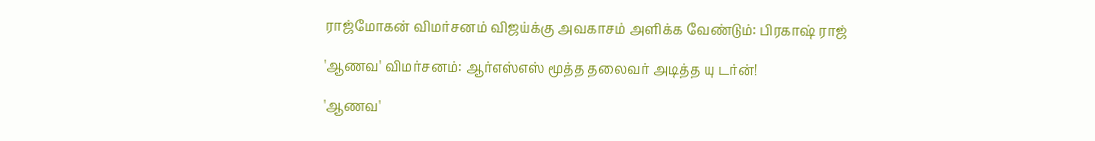ராஜ்மோகன் விமர்சனம் விஜய்க்கு அவகாசம் அளிக்க வேண்டும்: பிரகாஷ் ராஜ்

'ஆணவ' விமர்சனம்: ஆர்எஸ்எஸ் மூத்த தலைவர் அடித்த யு டர்ன்!

'ஆணவ'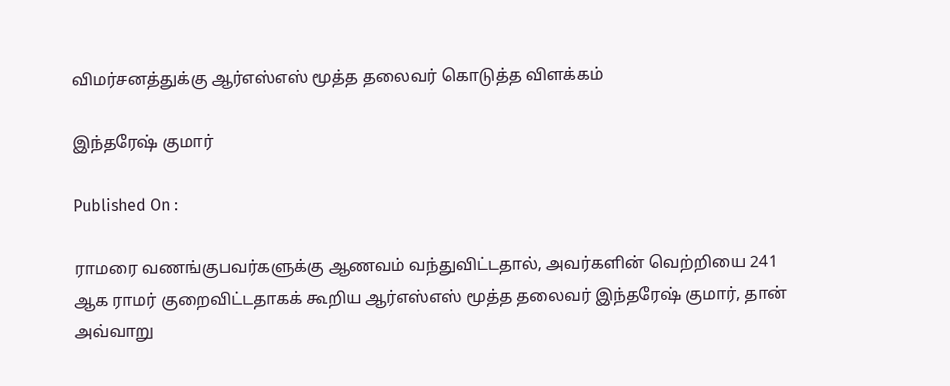விமர்சனத்துக்கு ஆர்எஸ்எஸ் மூத்த தலைவர் கொடுத்த விளக்கம்

இந்தரேஷ் குமார்

Published On :

ராமரை வணங்குபவர்களுக்கு ஆணவம் வந்துவிட்டதால், அவர்களின் வெற்றியை 241 ஆக ராமர் குறைவிட்டதாகக் கூறிய ஆர்எஸ்எஸ் மூத்த தலைவர் இந்தரேஷ் குமார், தான் அவ்வாறு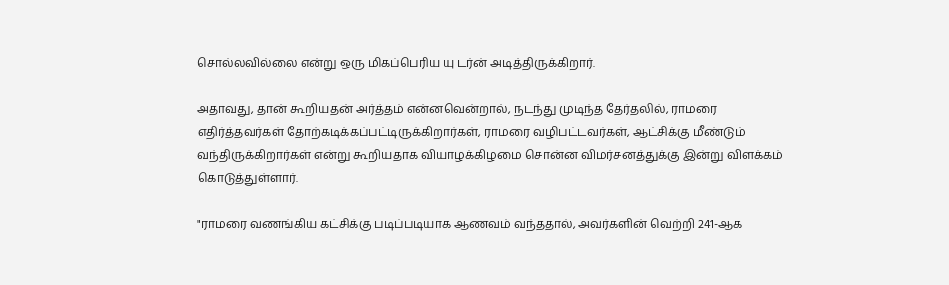சொல்லவில்லை என்று ஒரு மிகப்பெரிய யு டர்ன் அடித்திருக்கிறார்.

அதாவது, தான் கூறியதன் அர்த்தம் என்னவென்றால், நடந்து முடிந்த தேர்தலில், ராமரை எதிர்த்தவர்கள் தோற்கடிக்கப்பட்டிருக்கிறார்கள், ராமரை வழிபட்டவர்கள், ஆட்சிக்கு மீண்டும் வந்திருக்கிறார்கள் என்று கூறியதாக வியாழக்கிழமை சொன்ன விமர்சனத்துக்கு இன்று விளக்கம் கொடுத்துள்ளார்.

"ராமரை வணங்கிய கட்சிக்கு படிப்படியாக ஆணவம் வந்ததால், அவர்களின் வெற்றி 241-ஆக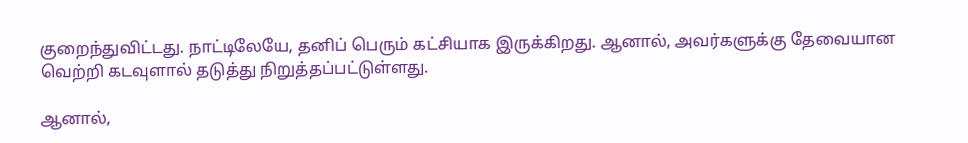குறைந்துவிட்டது. நாட்டிலேயே, தனிப் பெரும் கட்சியாக இருக்கிறது. ஆனால், அவர்களுக்கு தேவையான வெற்றி கடவுளால் தடுத்து நிறுத்தப்பட்டுள்ளது.

ஆனால்,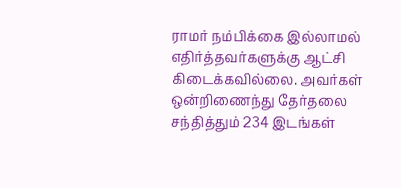ராமர் நம்பிக்கை இல்லாமல் எதிர்த்தவர்களுக்கு ஆட்சி கிடைக்கவில்லை. அவர்கள் ஒன்றிணைந்து தேர்தலை சந்தித்தும் 234 இடங்கள்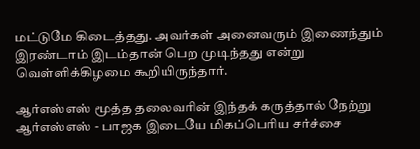மட்டுமே கிடைத்தது. அவர்கள் அனைவரும் இணைந்தும் இரண்டாம் இடம்தான் பெற முடிந்தது என்று வெள்ளிக்கிழமை கூறியிருந்தார்.

ஆர்எஸ்எஸ் மூத்த தலைவரின் இந்தக் கருத்தால் நேற்று ஆர்எஸ்எஸ் - பாஜக இடையே மிகப்பெரிய சர்ச்சை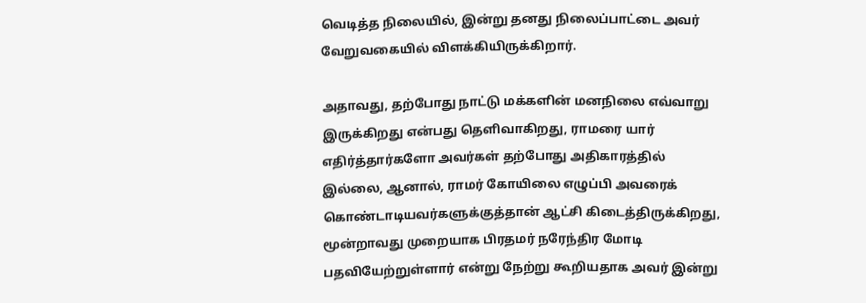வெடித்த நிலையில், இன்று தனது நிலைப்பாட்டை அவர் வேறுவகையில் விளக்கியிருக்கிறார்.

அதாவது, தற்போது நாட்டு மக்களின் மனநிலை எவ்வாறு இருக்கிறது என்பது தெளிவாகிறது, ராமரை யார் எதிர்த்தார்களோ அவர்கள் தற்போது அதிகாரத்தில் இல்லை, ஆனால், ராமர் கோயிலை எழுப்பி அவரைக் கொண்டாடியவர்களுக்குத்தான் ஆட்சி கிடைத்திருக்கிறது, மூன்றாவது முறையாக பிரதமர் நரேந்திர மோடி பதவியேற்றுள்ளார் என்று நேற்று கூறியதாக அவர் இன்று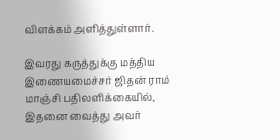விளக்கம் அளித்துள்ளார்.

இவரது கருத்துக்கு மத்திய இணையமைச்சர் ஜிதன் ராம் மாஞ்சி பதிலளிக்கையில், இதனை வைத்து அவர்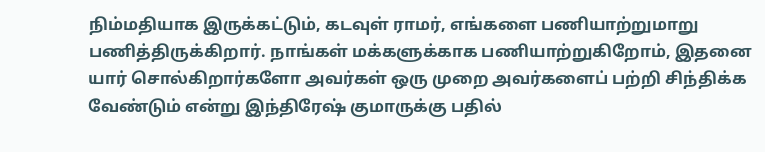நிம்மதியாக இருக்கட்டும், கடவுள் ராமர், எங்களை பணியாற்றுமாறு பணித்திருக்கிறார். நாங்கள் மக்களுக்காக பணியாற்றுகிறோம், இதனை யார் சொல்கிறார்களோ அவர்கள் ஒரு முறை அவர்களைப் பற்றி சிந்திக்க வேண்டும் என்று இந்திரேஷ் குமாருக்கு பதில்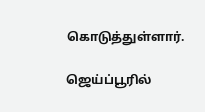கொடுத்துள்ளார்.

ஜெய்ப்பூரில்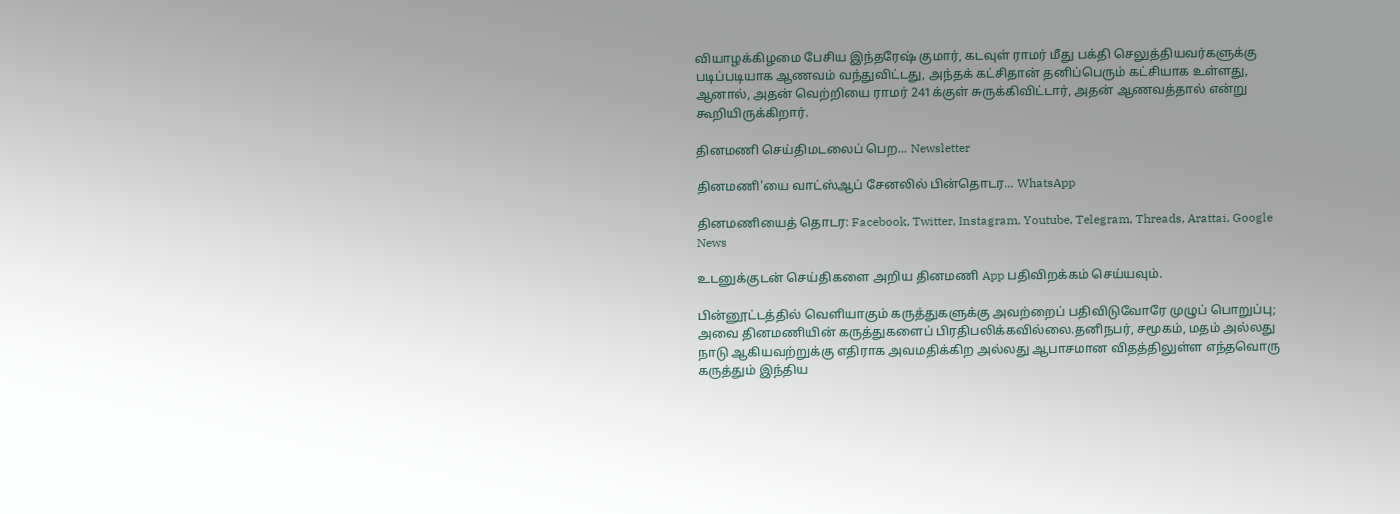வியாழக்கிழமை பேசிய இந்தரேஷ் குமார், கடவுள் ராமர் மீது பக்தி செலுத்தியவர்களுக்கு படிப்படியாக ஆணவம் வந்துவிட்டது, அந்தக் கட்சிதான் தனிப்பெரும் கட்சியாக உள்ளது, ஆனால், அதன் வெற்றியை ராமர் 241க்குள் சுருக்கிவிட்டார், அதன் ஆணவத்தால் என்று கூறியிருக்கிறார்.

தினமணி செய்திமடலைப் பெற... Newsletter

தினமணி'யை வாட்ஸ்ஆப் சேனலில் பின்தொடர... WhatsApp

தினமணியைத் தொடர: Facebook, Twitter, Instagram, Youtube, Telegram, Threads, Arattai, Google News

உடனுக்குடன் செய்திகளை அறிய தினமணி App பதிவிறக்கம் செய்யவும்.

பின்னூட்டத்தில் வெளியாகும் கருத்துகளுக்கு அவற்றைப் பதிவிடுவோரே முழுப் பொறுப்பு; அவை தினமணியின் கருத்துகளைப் பிரதிபலிக்கவில்லை.தனிநபர், சமூகம், மதம் அல்லது நாடு ஆகியவற்றுக்கு எதிராக அவமதிக்கிற அல்லது ஆபாசமான விதத்திலுள்ள எந்தவொரு கருத்தும் இந்திய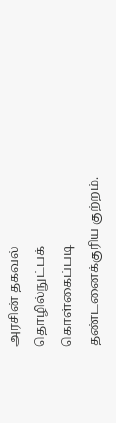அரசின் தகவல் தொழில்நுட்பக் கொள்கைப்படி தண்டனைக்குரிய குற்றம்.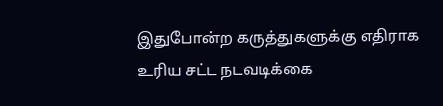இதுபோன்ற கருத்துகளுக்கு எதிராக உரிய சட்ட நடவடிக்கை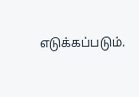எடுக்கப்படும்.